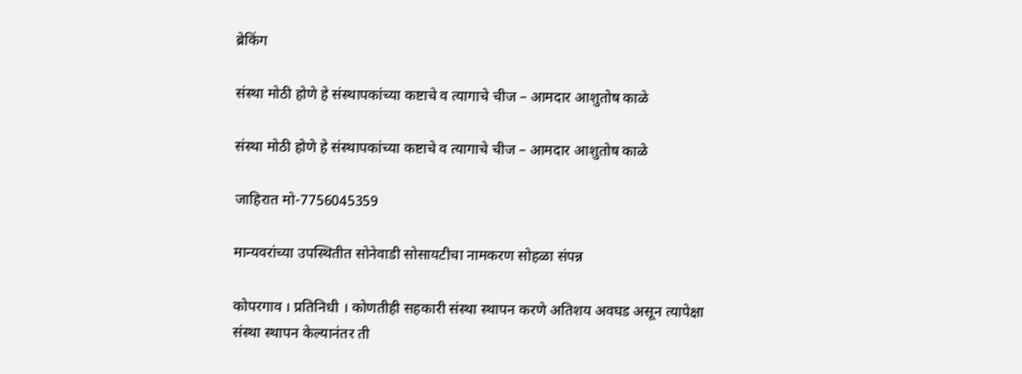ब्रेकिंग

संस्था मोठी होणे हे संस्थापकांच्या कष्टाचे व त्यागाचे चीज – आमदार आशुतोष काळे

संस्था मोठी होणे हे संस्थापकांच्या कष्टाचे व त्यागाचे चीज – आमदार आशुतोष काळे

जाहिरात मो-7756045359

मान्यवरांच्या उपस्थितीत सोनेवाडी सोसायटीचा नामकरण सोहळा संपन्न

कोपरगाव । प्रतिनिधी । कोणतीही सहकारी संस्था स्थापन करणे अतिशय अवघड असून त्यापेक्षा संस्था स्थापन केल्यानंतर ती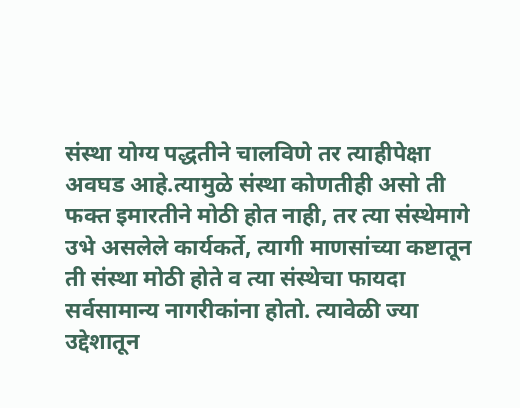संस्था योग्य पद्धतीने चालविणे तर त्याहीपेक्षा अवघड आहे.त्यामुळे संस्था कोणतीही असो ती फक्त इमारतीने मोठी होत नाही, तर त्या संस्थेमागे उभे असलेले कार्यकर्ते, त्यागी माणसांच्या कष्टातून ती संस्था मोठी होते व त्या संस्थेचा फायदा सर्वसामान्य नागरीकांना होतो. त्यावेळी ज्या उद्देशातून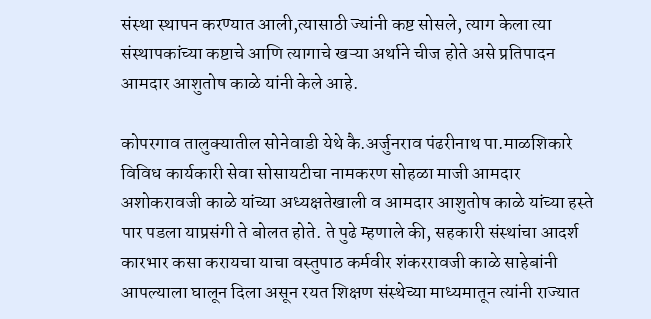संस्था स्थापन करण्यात आली,त्यासाठी ज्यांनी कष्ट सोसले, त्याग केला त्या संस्थापकांच्या कष्टाचे आणि त्यागाचे खऱ्या अर्थाने चीज होते असे प्रतिपादन आमदार आशुतोष काळे यांनी केले आहे.

कोपरगाव तालुक्यातील सोनेवाडी येथे कै.अर्जुनराव पंढरीनाथ पा.माळशिकारे विविध कार्यकारी सेवा सोसायटीचा नामकरण सोहळा माजी आमदार अशोकरावजी काळे यांच्या अध्यक्षतेखाली व आमदार आशुतोष काळे यांच्या हस्ते पार पडला याप्रसंगी ते बोलत होते. ते पुढे म्हणाले की, सहकारी संस्थांचा आदर्श कारभार कसा करायचा याचा वस्तुपाठ कर्मवीर शंकररावजी काळे साहेबांनी आपल्याला घालून दिला असून रयत शिक्षण संस्थेच्या माध्यमातून त्यांनी राज्यात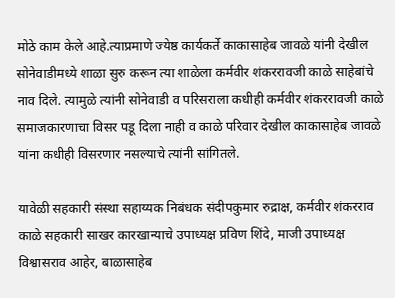मोठे काम केले आहे.त्याप्रमाणे ज्येष्ठ कार्यकर्ते काकासाहेब जावळे यांनी देखील सोनेवाडीमध्ये शाळा सुरु करून त्या शाळेला कर्मवीर शंकररावजी काळे साहेबांचे नाव दिले. त्यामुळे त्यांनी सोनेवाडी व परिसराला कधीही कर्मवीर शंकररावजी काळे समाजकारणाचा विसर पडू दिला नाही व काळे परिवार देखील काकासाहेब जावळे यांना कधीही विसरणार नसल्याचे त्यांनी सांगितले.

यावेळी सहकारी संस्था सहाय्यक निबंधक संदीपकुमार रुद्राक्ष, कर्मवीर शंकरराव काळे सहकारी साखर कारखान्याचे उपाध्यक्ष प्रविण शिंदे, माजी उपाध्यक्ष विश्वासराव आहेर, बाळासाहेब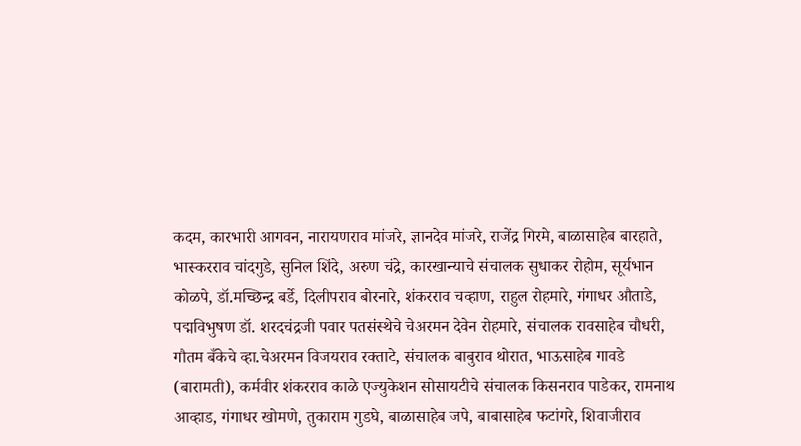कदम, कारभारी आगवन, नारायणराव मांजरे, ज्ञानदेव मांजरे, राजेंद्र गिरमे, बाळासाहेब बारहाते, भास्करराव चांदगुडे, सुनिल शिंदे, अरुण चंद्रे, कारखान्याचे संचालक सुधाकर रोहोम, सूर्यभान कोळपे, डॉ.मच्छिन्द्र बर्डे, दिलीपराव बोरनारे, शंकरराव चव्हाण, राहुल रोहमारे, गंगाधर औताडे, पद्मविभुषण डॉ. शरदचंद्रजी पवार पतसंस्थेचे चेअरमन देवेन रोहमारे, संचालक रावसाहेब चौधरी, गौतम बँकेचे व्हा.चेअरमन विजयराव रक्ताटे, संचालक बाबुराव थोरात, भाऊसाहेब गावडे (बारामती), कर्मवीर शंकरराव काळे एज्युकेशन सोसायटीचे संचालक किसनराव पाडेकर, रामनाथ आव्हाड, गंगाधर खोमणे, तुकाराम गुडघे, बाळासाहेब जपे, बाबासाहेब फटांगरे, शिवाजीराव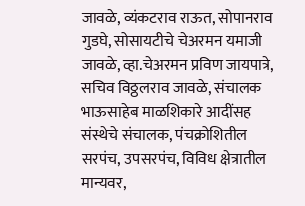जावळे, व्यंकटराव राऊत, सोपानराव गुडघे, सोसायटीचे चेअरमन यमाजी जावळे, व्हा.चेअरमन प्रविण जायपात्रे, सचिव विठ्ठलराव जावळे, संचालक भाऊसाहेब माळशिकारे आदींसह संस्थेचे संचालक, पंचक्रोशितील सरपंच, उपसरपंच, विविध क्षेत्रातील मान्यवर,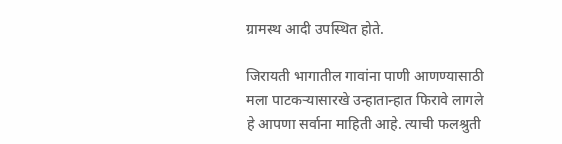ग्रामस्थ आदी उपस्थित होते.

जिरायती भागातील गावांना पाणी आणण्यासाठी मला पाटकऱ्यासारखे उन्हातान्हात फिरावे लागले हे आपणा सर्वाना माहिती आहे. त्याची फलश्रुती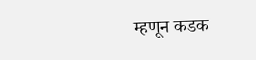म्हणून कडक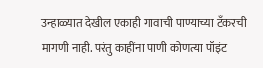उन्हाळ्यात देखील एकाही गावाची पाण्याच्या टँकरची मागणी नाही. परंतु काहींना पाणी कोणत्या पॉइंट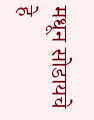मधून सोडायचे हे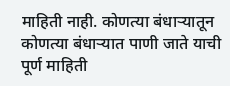माहिती नाही. कोणत्या बंधाऱ्यातून कोणत्या बंधाऱ्यात पाणी जाते याची पूर्ण माहिती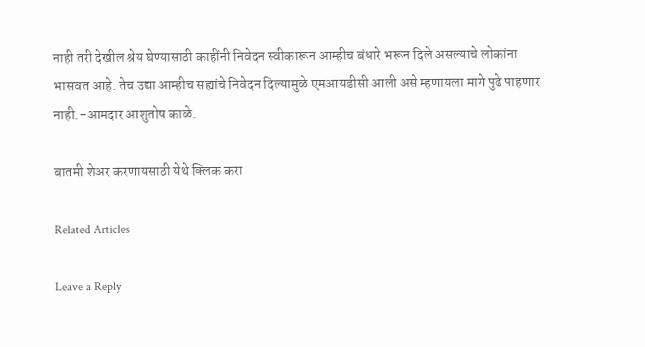नाही तरी देखील श्रेय घेण्यासाठी काहींनी निवेदन स्वीकारून आम्हीच बंधारे भरून दिले असल्याचे लोकांना भासवत आहे. तेच उद्या आम्हीच सह्यांचे निवेदन दिल्यामुळे एमआयडीसी आली असे म्हणायला मागे पुढे पाहणार नाही.-आमदार आशुतोष काळे.

बातमी शेअर करणायसाठी येथे क्लिक करा

Related Articles

Leave a Reply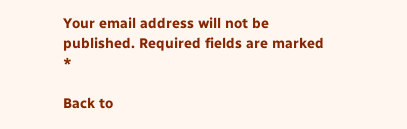Your email address will not be published. Required fields are marked *

Back to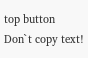top button
Don`t copy text!